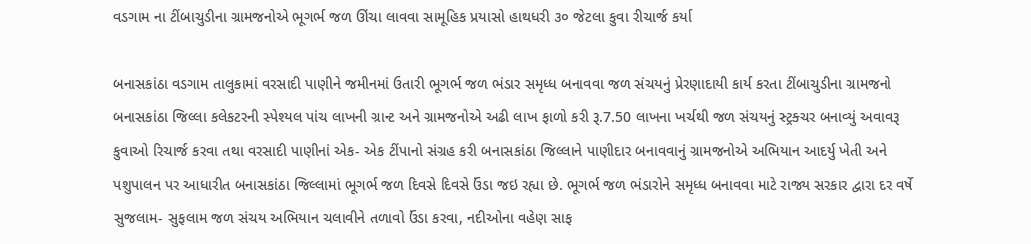વડગામ ના ટીંબાચુડીના ગ્રામજનોએ ભૂગર્ભ જળ ઊંચા લાવવા સામૂહિક પ્રયાસો હાથધરી ૩૦ જેટલા કુવા રીચાર્જ કર્યા

બનાસકાંઠા વડગામ તાલુકામાં વરસાદી પાણીને જમીનમાં ઉતારી ભૂગર્ભ જળ ભંડાર સમૃધ્ધ બનાવવા જળ સંચયનું પ્રેરણાદાયી કાર્ય કરતા ટીંબાચુડીના ગ્રામજનો બનાસકાંઠા જિલ્લા કલેકટરની સ્પેશ્યલ પાંચ લાખની ગ્રાન્ટ અને ગ્રામજનોએ અઢી લાખ ફાળો કરી રૂ.7.50 લાખના ખર્ચથી જળ સંચયનું સ્ટ્રક્ચર બનાવ્યું અવાવરૂ કુવાઓ રિચાર્જ કરવા તથા વરસાદી પાણીનાં એક- એક ટીંપાનો સંગ્રહ કરી બનાસકાંઠા જિલ્લાને પાણીદાર બનાવવાનું ગ્રામજનોએ અભિયાન આદર્યુ ખેતી અને પશુપાલન પર આધારીત બનાસકાંઠા જિલ્લામાં ભૂગર્ભ જળ દિવસે દિવસે ઉંડા જઇ રહ્યા છે. ભૂગર્ભ જળ ભંડારોને સમૃધ્ધ બનાવવા માટે રાજ્ય સરકાર દ્વારા દર વર્ષે સુજલામ- સુફલામ જળ સંચય અભિયાન ચલાવીને તળાવો ઉંડા કરવા, નદીઓના વહેણ સાફ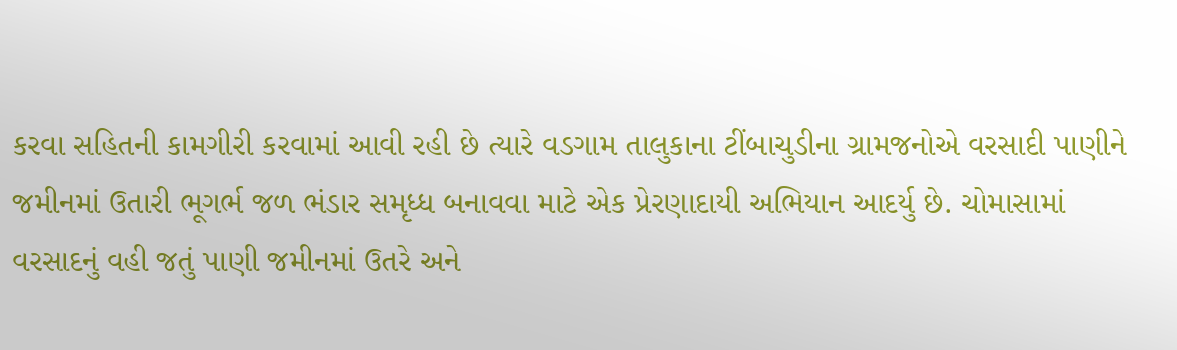કરવા સહિતની કામગીરી કરવામાં આવી રહી છે ત્યારે વડગામ તાલુકાના ટીંબાચુડીના ગ્રામજનોએ વરસાદી પાણીને જમીનમાં ઉતારી ભૂગર્ભ જળ ભંડાર સમૃધ્ધ બનાવવા માટે એક પ્રેરણાદાયી અભિયાન આદર્યુ છે. ચોમાસામાં વરસાદનું વહી જતું પાણી જમીનમાં ઉતરે અને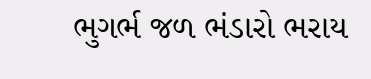ભુગર્ભ જળ ભંડારો ભરાય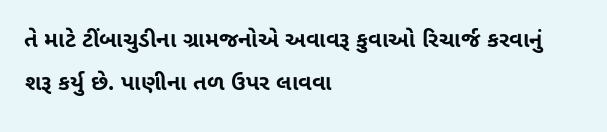તે માટે ટીંબાચુડીના ગ્રામજનોએ અવાવરૂ કુવાઓ રિચાર્જ કરવાનું શરૂ કર્યુ છે. પાણીના તળ ઉપર લાવવા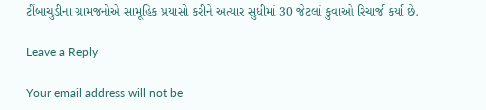ટીંબાચુડીના ગ્રામજનોએ સામૂહિક પ્રયાસો કરીને અત્યાર સુધીમાં 30 જેટલાં કુવાઓ રિચાર્જ કર્યા છે.

Leave a Reply

Your email address will not be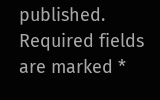published. Required fields are marked *